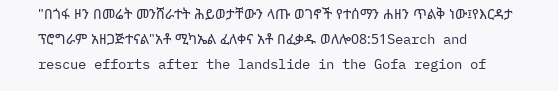"በጎፋ ዞን በመሬት መንሸራተት ሕይወታቸውን ላጡ ወገኖች የተሰማን ሐዘን ጥልቅ ነው፤የእርዳታ ፕሮግራም አዘጋጅተናል"አቶ ሚካኤል ፈለቀና አቶ በፈቃዱ ወለሎ08:51Search and rescue efforts after the landslide in the Gofa region of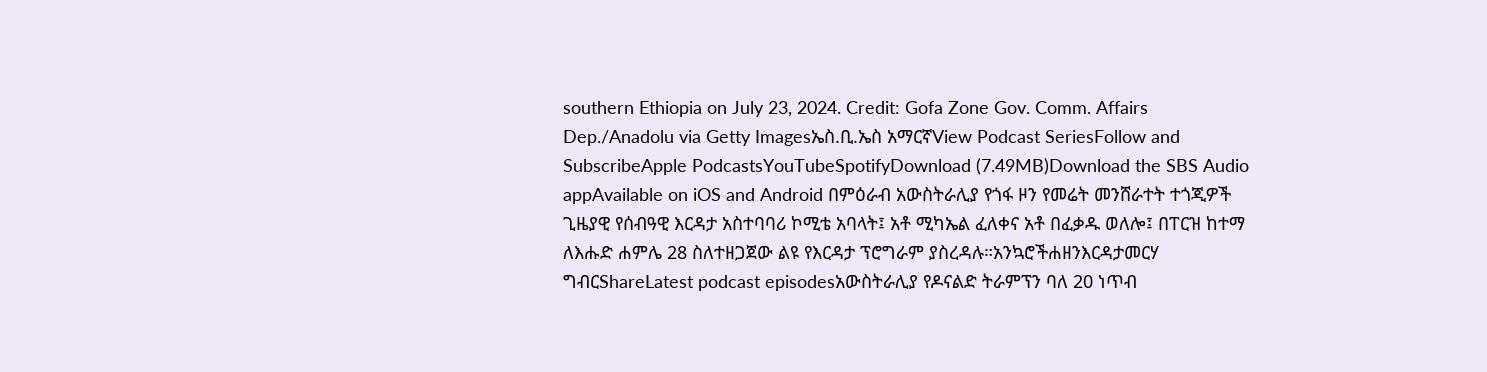southern Ethiopia on July 23, 2024. Credit: Gofa Zone Gov. Comm. Affairs Dep./Anadolu via Getty Imagesኤስ.ቢ.ኤስ አማርኛView Podcast SeriesFollow and SubscribeApple PodcastsYouTubeSpotifyDownload (7.49MB)Download the SBS Audio appAvailable on iOS and Android በምዕራብ አውስትራሊያ የጎፋ ዞን የመሬት መንሸራተት ተጎጂዎች ጊዜያዊ የሰብዓዊ እርዳታ አስተባባሪ ኮሚቴ አባላት፤ አቶ ሚካኤል ፈለቀና አቶ በፈቃዱ ወለሎ፤ በፐርዝ ከተማ ለእሑድ ሐምሌ 28 ስለተዘጋጀው ልዩ የእርዳታ ፕሮግራም ያስረዳሉ።አንኳሮችሐዘንእርዳታመርሃ ግብርShareLatest podcast episodesአውስትራሊያ የዶናልድ ትራምፕን ባለ 20 ነጥብ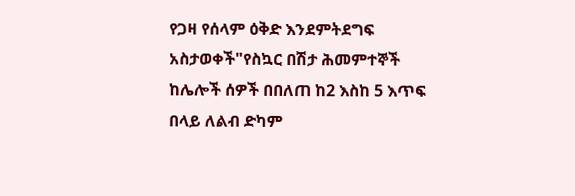የጋዛ የሰላም ዕቅድ እንደምትደግፍ አስታወቀች"የስኳር በሽታ ሕመምተኞች ከሌሎች ሰዎች በበለጠ ከ2 እስከ 5 እጥፍ በላይ ለልብ ድካም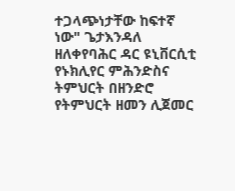ተጋላጭነታቸው ከፍተኛ ነው" ጌታእንዳለ ዘለቀየባሕር ዳር ዩኒቨርሲቲ የኑክሊየር ምሕንድስና ትምህርት በዘንድሮ የትምህርት ዘመን ሊጀመር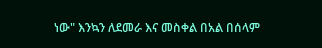ነው" እንኳን ለደመራ እና መስቀል በአል በሰላም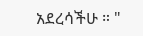አደረሳችሁ ። "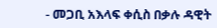- መጋቢ አእላፍ ቀሲስ በቃሉ ዳዊት